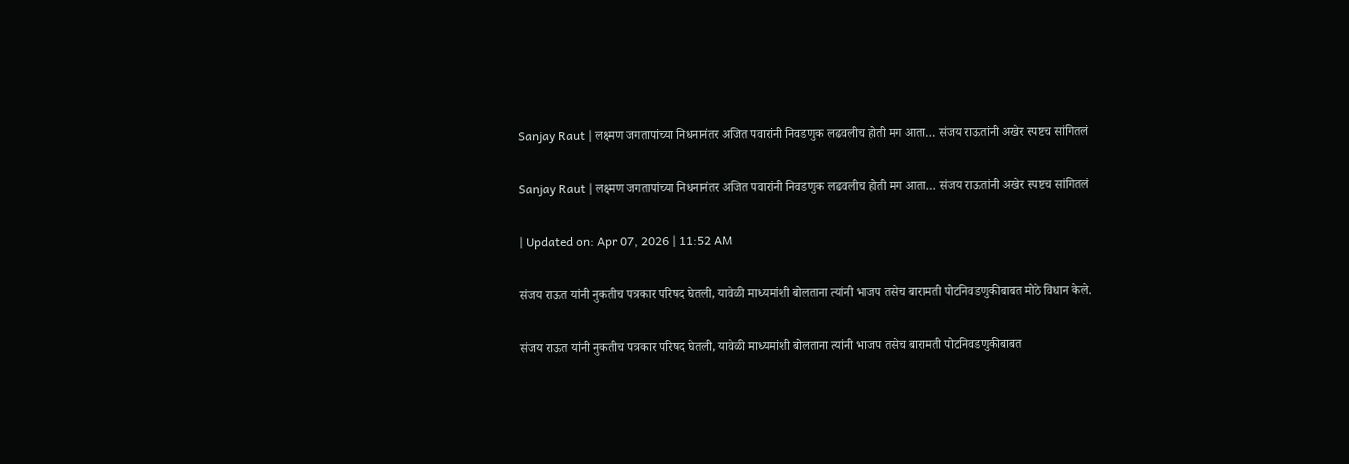Sanjay Raut | लक्ष्मण जगतापांच्या निधनानंतर अजित पवारांनी निवडणुक लढवलीच होती मग आता… संजय राऊतांनी अखेर स्पष्टच सांगितलं

Sanjay Raut | लक्ष्मण जगतापांच्या निधनानंतर अजित पवारांनी निवडणुक लढवलीच होती मग आता… संजय राऊतांनी अखेर स्पष्टच सांगितलं

| Updated on: Apr 07, 2026 | 11:52 AM

संजय राऊत यांनी नुकतीच पत्रकार परिषद घेतली, यावेळी माध्यमांशी बोलताना त्यांनी भाजप तसेच बारामती पोटनिवडणुकीबाबत मोठे विधान केले.

संजय राऊत यांनी नुकतीच पत्रकार परिषद घेतली, यावेळी माध्यमांशी बोलताना त्यांनी भाजप तसेच बारामती पोटनिवडणुकीबाबत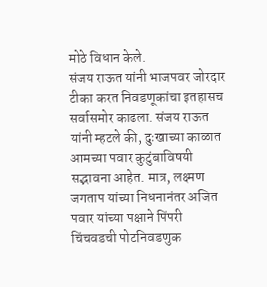मोठे विधान केले.
संजय राऊत यांनी भाजपवर जोरदार टीका करत निवडणूकांचा इतहासच सर्वासमोर काढला. संजय राऊत यांनी म्हटले की, दुःखाच्या काळात आमच्या पवार कुटुंबाविषयी सद्भावना आहेत. मात्र, लक्ष्मण जगताप यांच्या निधनानंतर अजित पवार यांच्या पक्षाने पिंपरी चिंचवडची पोटनिवडणुक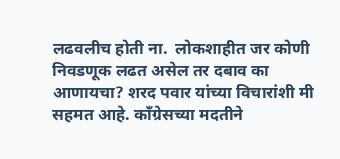लढवलीच होती ना.  लोकशाहीत जर कोणी निवडणूक लढत असेल तर दबाव का आणायचा? शरद पवार यांच्या विचारांशी मी सहमत आहे. काँग्रेसच्या मदतीने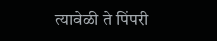त्यावेळी ते पिंपरी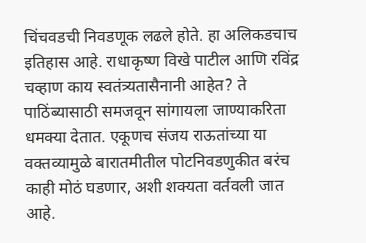चिंचवडची निवडणूक लढले होते. हा अलिकडचाच इतिहास आहे. राधाकृष्ण विखे पाटील आणि रविंद्र चव्हाण काय स्वतंत्र्यतासैनानी आहेत? ते पाठिंब्यासाठी समजवून सांगायला जाण्याकरिता धमक्या देतात. एकूणच संजय राऊतांच्या या वक्तव्यामुळे बारातमीतील पोटनिवडणुकीत बरंच काही मोठं घडणार, अशी शक्यता वर्तवली जात आहे.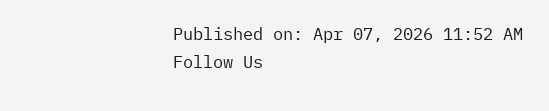Published on: Apr 07, 2026 11:52 AM
Follow Us